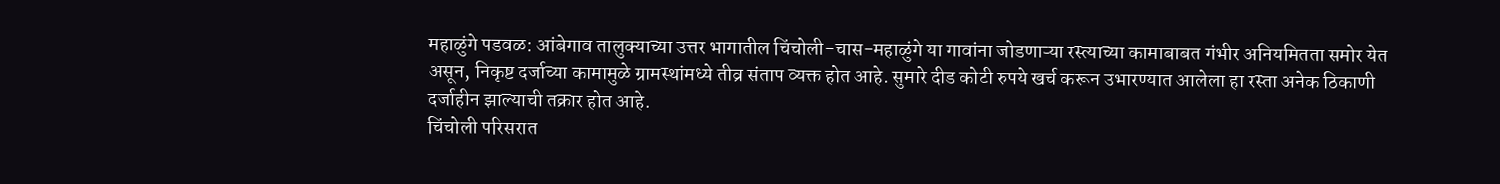महाळुंगे पडवळ: आंबेगाव तालुक्याच्या उत्तर भागातील चिंचोली-चास-महाळुंगे या गावांना जोडणाऱ्या रस्त्याच्या कामाबाबत गंभीर अनियमितता समोर येत असून, निकृष्ट दर्जाच्या कामामुळे ग्रामस्थांमध्ये तीव्र संताप व्यक्त होत आहे. सुमारे दीड कोटी रुपये खर्च करून उभारण्यात आलेला हा रस्ता अनेक ठिकाणी दर्जाहीन झाल्याची तक्रार होत आहे.
चिंचोली परिसरात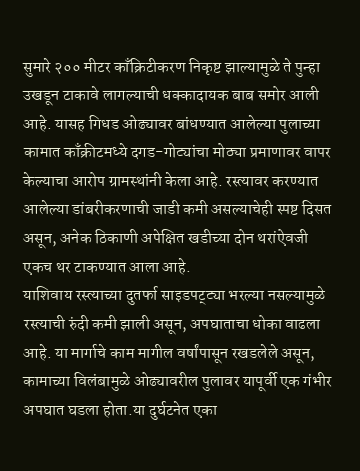सुमारे २०० मीटर काँक्रिटीकरण निकृष्ट झाल्यामुळे ते पुन्हा उखडून टाकावे लागल्याची धक्कादायक बाब समोर आली आहे. यासह गिधड ओढ्यावर बांधण्यात आलेल्या पुलाच्या कामात काँक्रीटमध्ये दगड-गोट्यांचा मोठ्या प्रमाणावर वापर केल्याचा आरोप ग्रामस्थांनी केला आहे. रस्त्यावर करण्यात आलेल्या डांबरीकरणाची जाडी कमी असल्याचेही स्पष्ट दिसत असून, अनेक ठिकाणी अपेक्षित खडीच्या दोन थरांऐवजी एकच थर टाकण्यात आला आहे.
याशिवाय रस्त्याच्या दुतर्फा साइडपट्ट्या भरल्या नसल्यामुळे रस्त्याची रुंदी कमी झाली असून, अपघाताचा धोका वाढला आहे. या मार्गाचे काम मागील वर्षांपासून रखडलेले असून, कामाच्या विलंबामुळे ओढ्यावरील पुलावर यापूर्वी एक गंभीर अपघात घडला होता.या दुर्घटनेत एका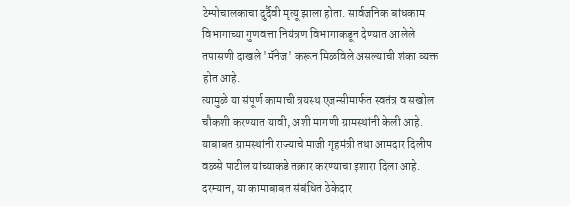टेम्पोचालकाचा दुर्दैवी मृत्यू झाला होता. सार्वजनिक बांधकाम विभागाच्या गुणवत्ता नियंत्रण विभागाकडून देण्यात आलेले तपासणी दाखले 'मॅनेज' करून मिळविले असल्याची शंका व्यक्त होत आहे.
त्यामुळे या संपूर्ण कामाची त्रयस्थ एजन्सीमार्फत स्वतंत्र व सखोल चौकशी करण्यात यावी, अशी मागणी ग्रामस्थांनी केली आहे. याबाबत ग्रामस्थांनी राज्याचे माजी गृहमंत्री तथा आमदार दिलीप वळसे पाटील यांच्याकडे तक्रार करण्याचा इशारा दिला आहे. दरम्यान, या कामाबाबत संबंधित ठेकेदार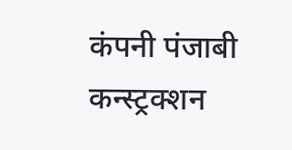कंपनी पंजाबी कन्स्ट्रक्शन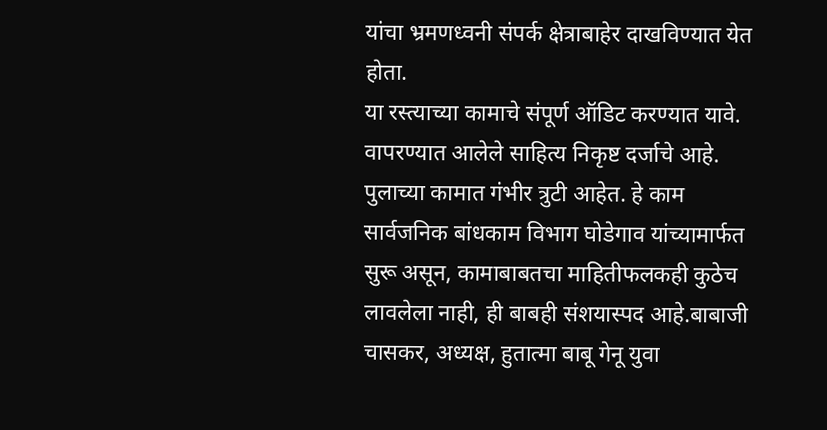यांचा भ्रमणध्वनी संपर्क क्षेत्राबाहेर दाखविण्यात येत होता.
या रस्त्याच्या कामाचे संपूर्ण ऑडिट करण्यात यावे. वापरण्यात आलेले साहित्य निकृष्ट दर्जाचे आहे. पुलाच्या कामात गंभीर त्रुटी आहेत. हे काम सार्वजनिक बांधकाम विभाग घोडेगाव यांच्यामार्फत सुरू असून, कामाबाबतचा माहितीफलकही कुठेच लावलेला नाही, ही बाबही संशयास्पद आहे.बाबाजी चासकर, अध्यक्ष, हुतात्मा बाबू गेनू युवा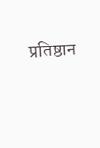प्रतिष्ठान